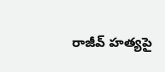రాజీవ్‌ హత్యపై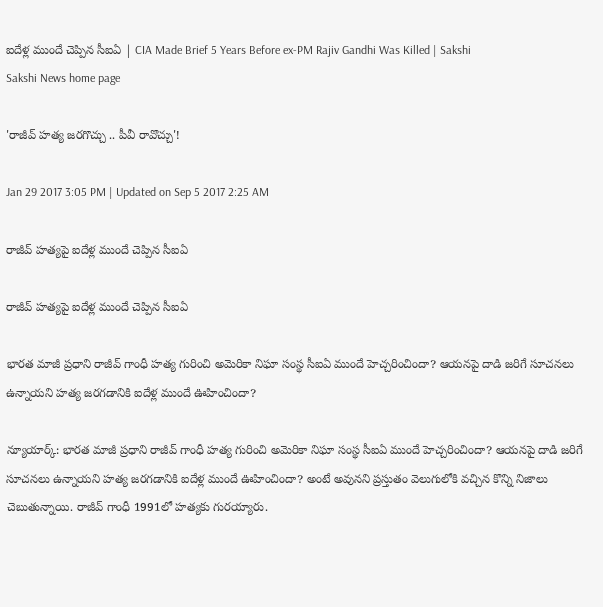ఐదేళ్ల ముందే చెప్పిన సీఐఏ | CIA Made Brief 5 Years Before ex-PM Rajiv Gandhi Was Killed | Sakshi
Sakshi News home page

'రాజీవ్‌ హత్య జరగొచ్చు .. పీవీ రావొచ్చు'!

Jan 29 2017 3:05 PM | Updated on Sep 5 2017 2:25 AM

రాజీవ్‌ హత్యపై ఐదేళ్ల ముందే చెప్పిన సీఐఏ

రాజీవ్‌ హత్యపై ఐదేళ్ల ముందే చెప్పిన సీఐఏ

భారత మాజీ ప్రధాని రాజీవ్‌ గాంధీ హత్య గురించి అమెరికా నిఘా సంస్థ సీఐఏ ముందే హెచ్చరించిందా? ఆయనపై దాడి జరిగే సూచనలు ఉన్నాయని హత్య జరగడానికి ఐదేళ్ల ముందే ఊహించిందా?

న్యూయార్క్‌: భారత మాజీ ప్రధాని రాజీవ్‌ గాంధీ హత్య గురించి అమెరికా నిఘా సంస్థ సీఐఏ ముందే హెచ్చరించిందా? ఆయనపై దాడి జరిగే సూచనలు ఉన్నాయని హత్య జరగడానికి ఐదేళ్ల ముందే ఊహించిందా? అంటే అవునని ప్రస్తుతం వెలుగులోకి వచ్చిన కొన్ని నిజాలు చెబుతున్నాయి. రాజీవ్‌ గాంధీ 1991లో హత్యకు గురయ్యారు.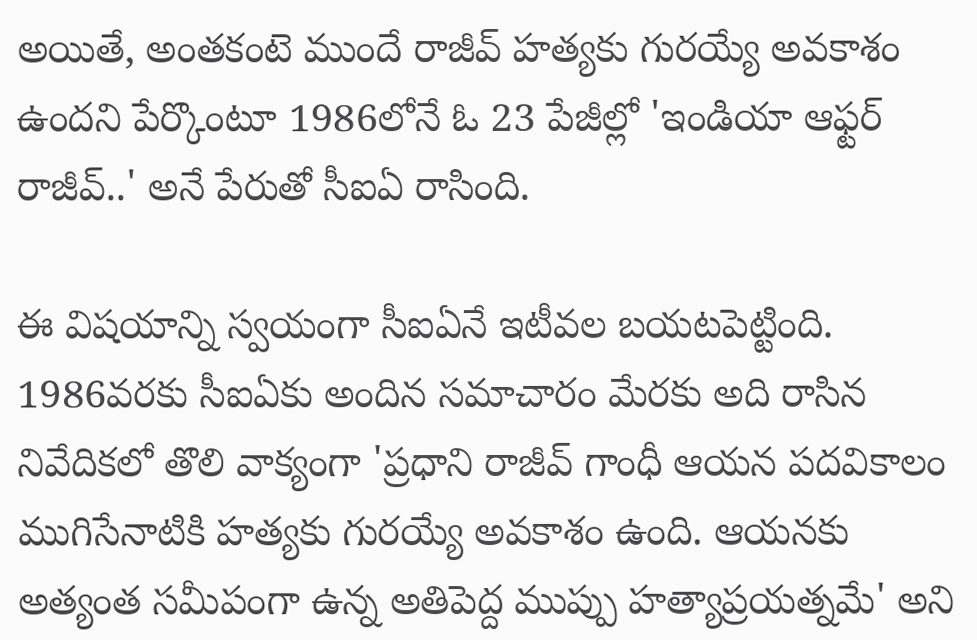అయితే, అంతకంటె ముందే రాజీవ్‌ హత్యకు గురయ్యే అవకాశం ఉందని పేర్కొంటూ 1986లోనే ఓ 23 పేజీల్లో 'ఇండియా ఆఫ్టర్‌ రాజీవ్‌..' అనే పేరుతో సీఐఏ రాసింది.

ఈ విషయాన్ని స్వయంగా సీఐఏనే ఇటీవల బయటపెట్టింది. 1986వరకు సీఐఏకు అందిన సమాచారం మేరకు అది రాసిన నివేదికలో తొలి వాక్యంగా 'ప్రధాని రాజీవ్‌ గాంధీ ఆయన పదవికాలం ముగిసేనాటికి హత్యకు గురయ్యే అవకాశం ఉంది. ఆయనకు అత్యంత సమీపంగా ఉన్న అతిపెద్ద ముప్పు హత్యాప్రయత్నమే' అని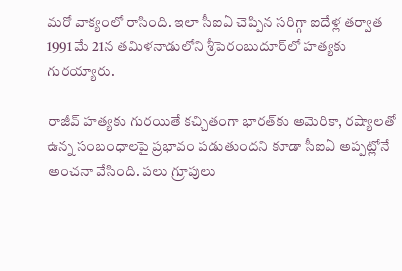మరో వాక్యంలో రాసింది. ఇలా సీఐఏ చెప్పిన సరిగ్గా ఐదేళ్ల తర్వాత 1991 మే 21న తమిళనాడులోని శ్రీపెరంబుదూర్‌లో హత్యకు గురయ్యారు.

రాజీవ్‌ హత్యకు గురయితే కచ్చితంగా భారత్‌కు అమెరికా, రష్యాలతో ఉన్న సంబంధాలపై ప్రభావం పడుతుందని కూడా సీఐఏ అప్పట్లోనే అంచనా వేసింది. పలు గ్రూపులు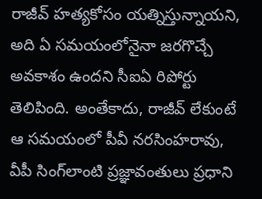రాజీవ్‌ హత్యకోసం యత్నిస్తున్నాయని, అది ఏ సమయంలోనైనా జరగొచ్చే అవకాశం ఉందని సీఐఏ రిపోర్టు తెలిపింది. అంతేకాదు, రాజీవ్‌ లేకుంటే ఆ సమయంలో పీవీ నరసింహరావు, వీపీ సింగ్‌లాంటి ప్రజ్ఞావంతులు ప్రధాని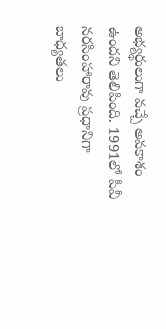అభ్యర్థులుగా వచ్చే అవకాశం ఉందని తెలిపింది. 1991లో పీవీ నరసింహారావు ప్రధానిగా బాధ్యతలు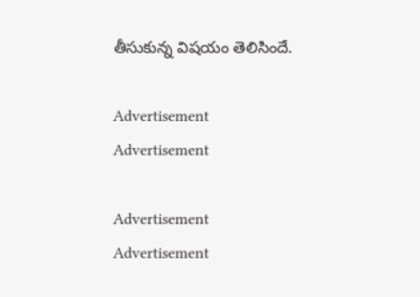తీసుకున్న విషయం తెలిసిందే.

Advertisement
Advertisement

Advertisement
Advertisement